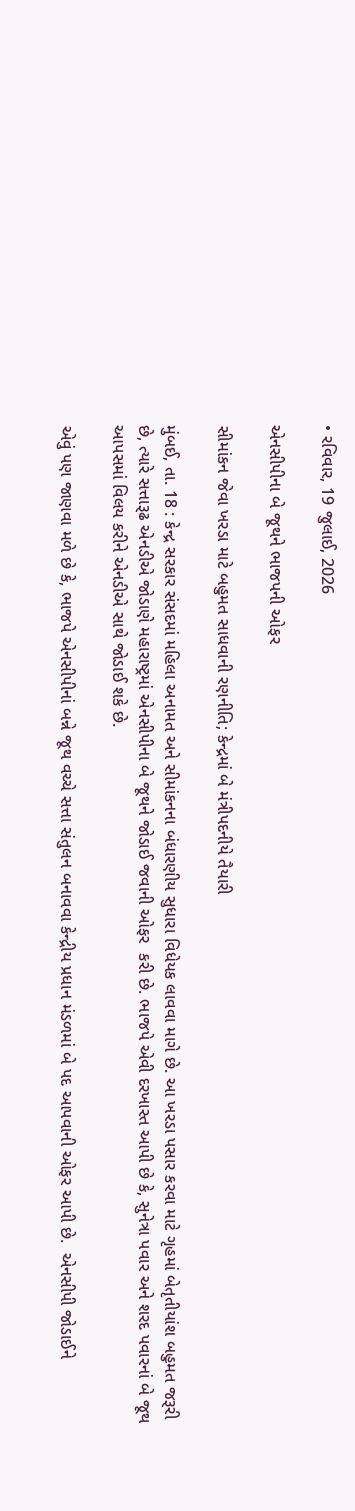• રવિવાર, 19 જુલાઈ, 2026

એનસીપીના બે જૂથને ભાજપની ઓફર

સીમાંકન જેવા ખરડા માટે બહુમત સાધવાની રણનીતિ; કેન્દ્રમાં બે મંત્રીપદનીયે તૈયારી

મુંબઈ, તા. 18 : કેન્દ્ર સરકાર સંસદમાં મહિલા અનામત અને સીમાંકનના બંધારણીય સુધારા વિધેયક લાવવા માગે છે. આ ખરડા પસાર કરવા માટે ગૃહમાં બેતૃતીયાંશ બહુમત જરૂરી છે, ત્યારે સત્તારૂઢ એનડીએ જોડાણે મહારાષ્ટ્રમાં એનસીપીના બે જૂથને જોડાઈ જવાની ઓફર  કરી છે. ભાજપે એવી દરખાસ્ત આપી છે કે, સુનેત્રા પવાર અને શરદ પવારનાં બે જૂથ આપસમાં વિલય કરીને એનડીએ સાથે જોડાઈ શકે છે.

એવું પણ જાણવા મળે છે કે, ભાજપે એનસીપીનાં બન્ને જૂથ વચ્ચે સત્તા સંતુલન બનાવવા કેન્દ્રીય પ્રધાન મંડળમાં બે પદ આપવાની ઓફર આપી છે.  એનસીપી જોડાઈને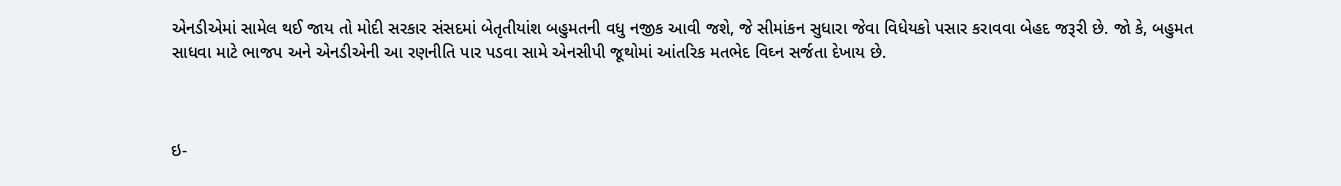એનડીએમાં સામેલ થઈ જાય તો મોદી સરકાર સંસદમાં બેતૃતીયાંશ બહુમતની વધુ નજીક આવી જશે, જે સીમાંકન સુધારા જેવા વિધેયકો પસાર કરાવવા બેહદ જરૂરી છે. જો કે, બહુમત સાધવા માટે ભાજપ અને એનડીએની આ રણનીતિ પાર પડવા સામે એનસીપી જૂથોમાં આંતરિક મતભેદ વિઘ્ન સર્જતા દેખાય છે.



ઇ-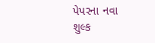પેપરના નવા શુલ્ક